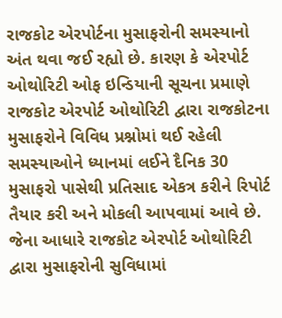રાજકોટ એરપોર્ટના મુસાફરોની સમસ્યાનો અંત થવા જઈ રહ્યો છે. કારણ કે એરપોર્ટ ઓથોરિટી ઓફ ઇન્ડિયાની સૂચના પ્રમાણે રાજકોટ એરપોર્ટ ઓથોરિટી દ્વારા રાજકોટના મુસાફરોને વિવિધ પ્રશ્નોમાં થઈ રહેલી સમસ્યાઓને ધ્યાનમાં લઈને દૈનિક 30 મુસાફરો પાસેથી પ્રતિસાદ એકત્ર કરીને રિપોર્ટ તૈયાર કરી અને મોકલી આપવામાં આવે છે. જેના આધારે રાજકોટ એરપોર્ટ ઓથોરિટી દ્વારા મુસાફરોની સુવિધામાં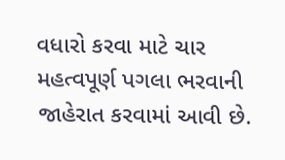વધારો કરવા માટે ચાર મહત્વપૂર્ણ પગલા ભરવાની જાહેરાત કરવામાં આવી છે.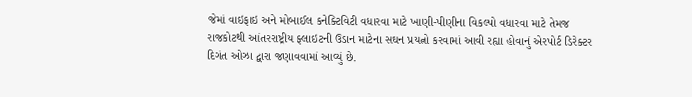જેમાં વાઇફાઇ અને મોબાઈલ કનેક્ટિવિટી વધારવા માટે ખાણી-પીણીના વિકલ્પો વધારવા માટે તેમજ રાજકોટથી આંતરરાષ્ટ્રીય ફ્લાઇટની ઉડાન માટેના સઘન પ્રયત્નો કરવામાં આવી રહ્યા હોવાનું એરપોર્ટ ડિરેક્ટર દિગંત ઓઝા દ્વારા જણાવવામાં આવ્યું છે.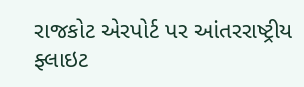રાજકોટ એરપોર્ટ પર આંતરરાષ્ટ્રીય ફ્લાઇટ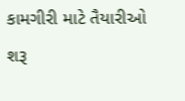કામગીરી માટે તૈયારીઓ શરૂ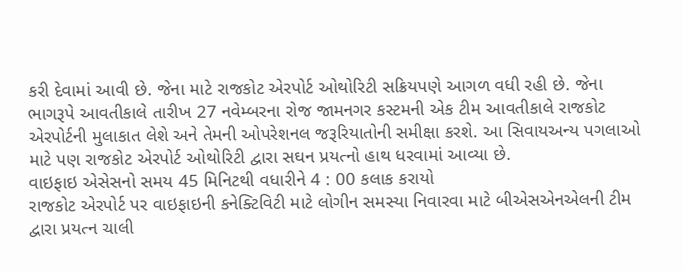કરી દેવામાં આવી છે. જેના માટે રાજકોટ એરપોર્ટ ઓથોરિટી સક્રિયપણે આગળ વધી રહી છે. જેના ભાગરૂપે આવતીકાલે તારીખ 27 નવેમ્બરના રોજ જામનગર કસ્ટમની એક ટીમ આવતીકાલે રાજકોટ એરપોર્ટની મુલાકાત લેશે અને તેમની ઓપરેશનલ જરૂરિયાતોની સમીક્ષા કરશે. આ સિવાયઅન્ય પગલાઓ માટે પણ રાજકોટ એરપોર્ટ ઓથોરિટી દ્વારા સઘન પ્રયત્નો હાથ ધરવામાં આવ્યા છે.
વાઇફાઇ એસેસનો સમય 45 મિનિટથી વધારીને 4 : 00 કલાક કરાયો
રાજકોટ એરપોર્ટ પર વાઇફાઇની કનેક્ટિવિટી માટે લોગીન સમસ્યા નિવારવા માટે બીએસએનએલની ટીમ દ્વારા પ્રયત્ન ચાલી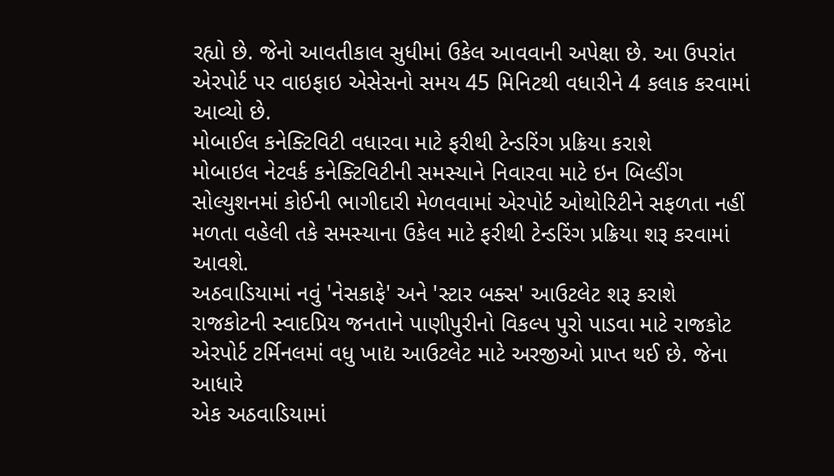રહ્યો છે. જેનો આવતીકાલ સુધીમાં ઉકેલ આવવાની અપેક્ષા છે. આ ઉપરાંત એરપોર્ટ પર વાઇફાઇ એસેસનો સમય 45 મિનિટથી વધારીને 4 કલાક કરવામાં આવ્યો છે.
મોબાઈલ કનેક્ટિવિટી વધારવા માટે ફરીથી ટેન્ડરિંગ પ્રક્રિયા કરાશે
મોબાઇલ નેટવર્ક કનેક્ટિવિટીની સમસ્યાને નિવારવા માટે ઇન બિલ્ડીંગ સોલ્યુશનમાં કોઈની ભાગીદારી મેળવવામાં એરપોર્ટ ઓથોરિટીને સફળતા નહીં મળતા વહેલી તકે સમસ્યાના ઉકેલ માટે ફરીથી ટેન્ડરિંગ પ્રક્રિયા શરૂ કરવામાં આવશે.
અઠવાડિયામાં નવું 'નેસકાફે' અને 'સ્ટાર બક્સ' આઉટલેટ શરૂ કરાશે
રાજકોટની સ્વાદપ્રિય જનતાને પાણીપુરીનો વિકલ્પ પુરો પાડવા માટે રાજકોટ એરપોર્ટ ટર્મિનલમાં વધુ ખાદ્ય આઉટલેટ માટે અરજીઓ પ્રાપ્ત થઈ છે. જેના આધારે
એક અઠવાડિયામાં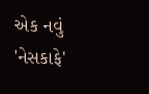એક નવું 'નેસકાફે'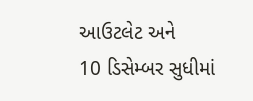આઉટલેટ અને
10 ડિસેમ્બર સુધીમાં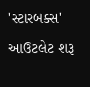'સ્ટારબક્સ' આઉટલેટ શરૂ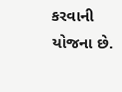કરવાની યોજના છે.